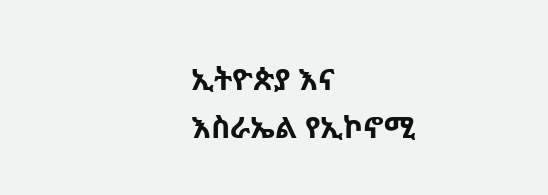ኢትዮጵያ እና እስራኤል የኢኮኖሚ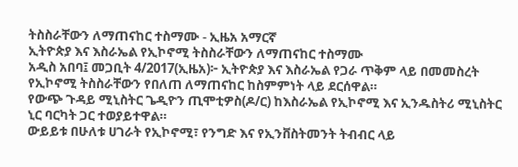ትስስራቸውን ለማጠናከር ተስማሙ - ኢዜአ አማርኛ
ኢትዮጵያ እና እስራኤል የኢኮኖሚ ትስስራቸውን ለማጠናከር ተስማሙ
አዲስ አበባ፤ መጋቢት 4/2017(ኢዜአ)፦ ኢትዮጵያ እና እስራኤል የጋራ ጥቅም ላይ በመመስረት የኢኮኖሚ ትስስራቸውን የበለጠ ለማጠናከር ከስምምነት ላይ ደርሰዋል።
የውጭ ጉዳይ ሚኒስትር ጌዲዮን ጢሞቲዎስ(ዶ/ር) ከእስራኤል የኢኮኖሚ እና ኢንዱስትሪ ሚኒስትር ኒር ባርካት ጋር ተወያይተዋል።
ውይይቱ በሁለቱ ሀገራት የኢኮኖሚ፣ የንግድ እና የኢንቨስትመንት ትብብር ላይ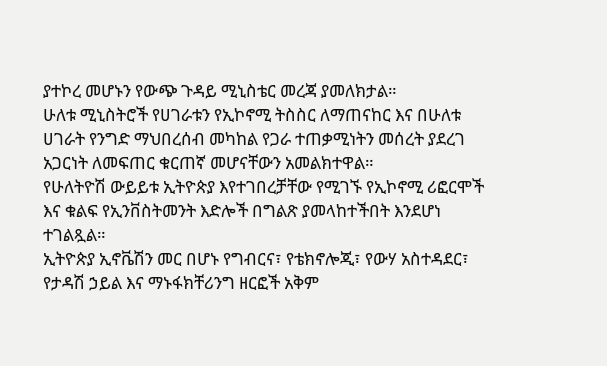ያተኮረ መሆኑን የውጭ ጉዳይ ሚኒስቴር መረጃ ያመለክታል።
ሁለቱ ሚኒስትሮች የሀገራቱን የኢኮኖሚ ትስስር ለማጠናከር እና በሁለቱ ሀገራት የንግድ ማህበረሰብ መካከል የጋራ ተጠቃሚነትን መሰረት ያደረገ አጋርነት ለመፍጠር ቁርጠኛ መሆናቸውን አመልክተዋል።
የሁለትዮሽ ውይይቱ ኢትዮጵያ እየተገበረቻቸው የሚገኙ የኢኮኖሚ ሪፎርሞች እና ቁልፍ የኢንቨስትመንት እድሎች በግልጽ ያመላከተችበት እንደሆነ ተገልጿል።
ኢትዮጵያ ኢኖቬሽን መር በሆኑ የግብርና፣ የቴክኖሎጂ፣ የውሃ አስተዳደር፣ የታዳሽ ኃይል እና ማኑፋክቸሪንግ ዘርፎች አቅም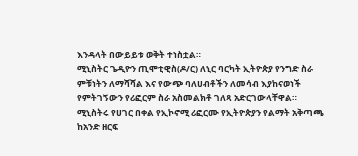እንዳላት በውይይቱ ወቅት ተነስቷል።
ሚኒስትር ጌዲዮን ጢሞቲዊስ(ዶ/ር) ለኒር ባርካት ኢትዮጵያ የንግድ ስራ ምቹነትን ለማሻሻል እና የውጭ ባለሀብቶችን ለመሳብ እያከናወነች የምትገኝውን የሪፎርም ስራ አስመልክቶ ገለጻ አድርገውላቸዋል።
ሚኒስትሩ የሀገር በቀል የኢኮኖሚ ሪፎርሙ የኢትዮጵያን የልማት አቅጣጫ ከአንድ ዘርፍ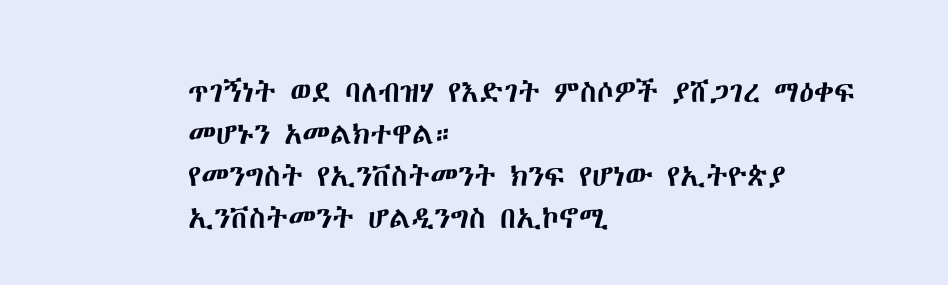ጥገኝነት ወደ ባለብዝሃ የእድገት ምስሶዎች ያሸጋገረ ማዕቀፍ መሆኑን አመልክተዋል።
የመንግስት የኢንቨስትመንት ክንፍ የሆነው የኢትዮጵያ ኢንቨስትመንት ሆልዲንግስ በኢኮኖሚ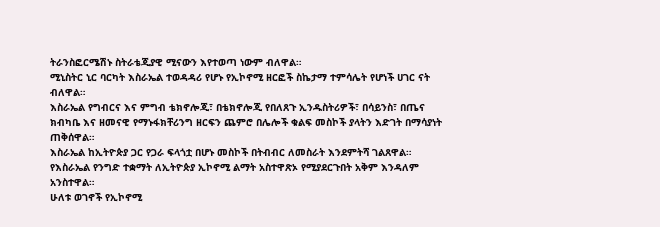ትራንስፎርሜሽኑ ስትራቴጂያዊ ሚናውን እየተወጣ ነውም ብለዋል።
ሚኒስትር ኒር ባርካት እስራኤል ተወዳዳሪ የሆኑ የኢኮኖሚ ዘርፎች ስኬታማ ተምሳሌት የሆነች ሀገር ናት ብለዋል።
እስራኤል የግብርና እና ምግብ ቴክኖሎጂ፣ በቴክኖሎጂ የበለጸጉ ኢንዱስትሪዎች፣ በሳይንስ፣ በጤና ክብካቤ እና ዘመናዊ የማኑፋክቸሪንግ ዘርፍን ጨምሮ በሌሎች ቁልፍ መስኮች ያላትን እድገት በማሳያነት ጠቅሰዋል።
እስራኤል ከኢትዮጵያ ጋር የጋራ ፍላጎቷ በሆኑ መስኮች በትብብር ለመስራት እንደምትሻ ገልጸዋል።
የእስራኤል የንግድ ተቋማት ለኢትዮጵያ ኢኮኖሚ ልማት አስተዋጽኦ የሚያደርጉበት አቅም እንዳለም አንስተዋል።
ሁለቱ ወገኖች የኢኮኖሚ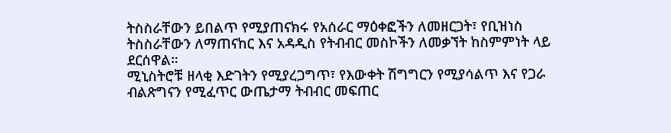ትስስራቸውን ይበልጥ የሚያጠናክሩ የአሰራር ማዕቀፎችን ለመዘርጋት፣ የቢዝነስ ትስስራቸውን ለማጠናከር እና አዳዲስ የትብብር መስኮችን ለመቃኘት ከስምምነት ላይ ደርሰዋል።
ሚኒስትሮቹ ዘላቂ እድገትን የሚያረጋግጥ፣ የእውቀት ሽግግርን የሚያሳልጥ እና የጋራ ብልጽግናን የሚፈጥር ውጤታማ ትብብር መፍጠር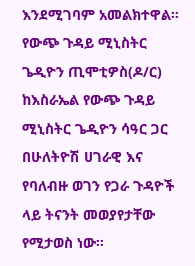እንደሚገባም አመልክተዋል።
የውጭ ጉዳይ ሚኒስትር ጌዲዮን ጢሞቲዎስ(ዶ/ር) ከእስራኤል የውጭ ጉዳይ ሚኒስትር ጌዲዮን ሳዓር ጋር በሁለትዮሽ ሀገራዊ እና የባለብዙ ወገን የጋራ ጉዳዮች ላይ ትናንት መወያየታቸው የሚታወስ ነው።